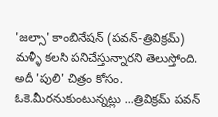'జల్సా' కాంబినేషన్ (పవన్-త్రివిక్రమ్) మళ్ళీ కలసి పనిచేస్తున్నారని తెలుస్తోంది. అదీ 'పులి' చిత్రం కోసం. ఓకె.మీరనుకుంటున్నట్లు ...త్రివిక్రమ్ పవన్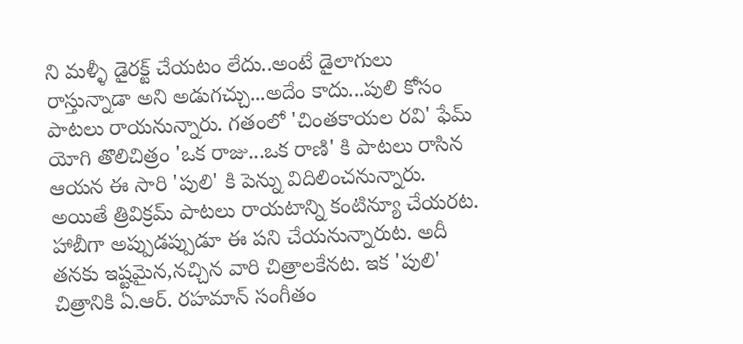ని మళ్ళీ డైరక్ట్ చేయటం లేదు..అంటే డైలాగులు రాస్తున్నాడా అని అడుగచ్చు...అదేం కాదు...పులి కోసం పాటలు రాయనున్నారు. గతంలో 'చింతకాయల రవి' ఫేమ్ యోగి తొలిచిత్రం 'ఒక రాజు...ఒక రాణి' కి పాటలు రాసిన ఆయన ఈ సారి 'పులి' కి పెన్ను విదిలించనున్నారు. అయితే త్రివిక్రమ్ పాటలు రాయటాన్ని కంటిన్యూ చేయరట. హాబీగా అప్పుడప్పుడూ ఈ పని చేయనున్నారుట. అదీ తనకు ఇష్టమైన,నచ్చిన వారి చిత్రాలకేనట. ఇక 'పులి' చిత్రానికి ఏ.ఆర్. రహమాన్ సంగీతం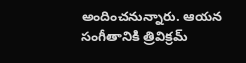అందించనున్నారు. ఆయన సంగీతానికి త్రివిక్రమ్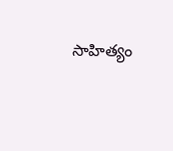సాహిత్యం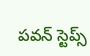పవన్ స్టెప్స్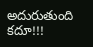అదురుతుంది కదూ!!!